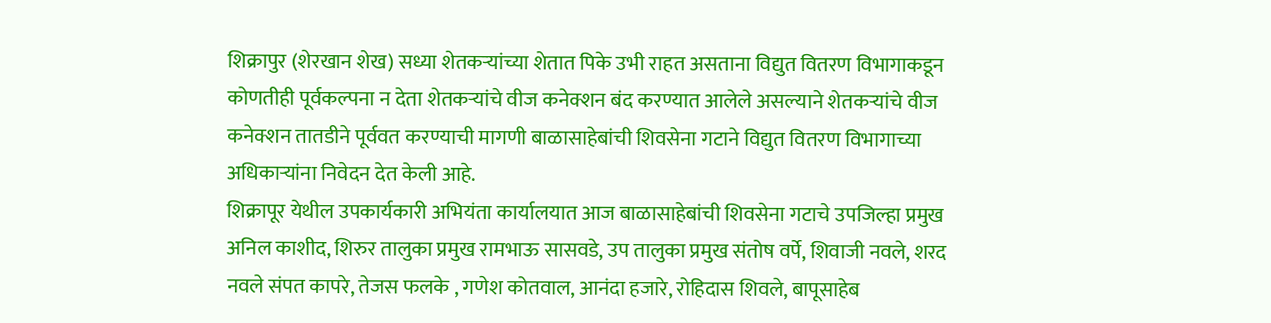शिक्रापुर (शेरखान शेख) सध्या शेतकऱ्यांच्या शेतात पिके उभी राहत असताना विद्युत वितरण विभागाकडून कोणतीही पूर्वकल्पना न देता शेतकऱ्यांचे वीज कनेक्शन बंद करण्यात आलेले असल्याने शेतकऱ्यांचे वीज कनेक्शन तातडीने पूर्ववत करण्याची मागणी बाळासाहेबांची शिवसेना गटाने विद्युत वितरण विभागाच्या अधिकाऱ्यांना निवेदन देत केली आहे.
शिक्रापूर येथील उपकार्यकारी अभियंता कार्यालयात आज बाळासाहेबांची शिवसेना गटाचे उपजिल्हा प्रमुख अनिल काशीद, शिरुर तालुका प्रमुख रामभाऊ सासवडे, उप तालुका प्रमुख संतोष वर्पे, शिवाजी नवले, शरद नवले संपत कापरे, तेजस फलके , गणेश कोतवाल, आनंदा हजारे, रोहिदास शिवले, बापूसाहेब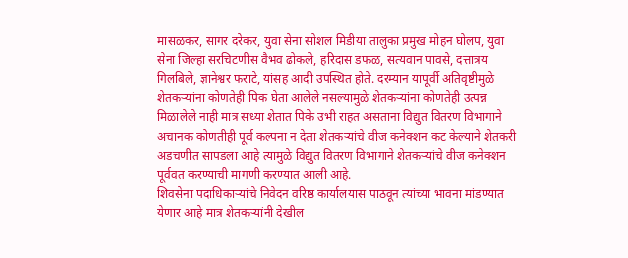मासळकर, सागर दरेकर, युवा सेना सोशल मिडीया तालुका प्रमुख मोहन घोलप, युवा सेना जिल्हा सरचिटणीस वैभव ढोकले, हरिदास डफळ, सत्यवान पावसे, दत्तात्रय गिलबिले, ज्ञानेश्वर फराटे, यांसह आदी उपस्थित होते. दरम्यान यापूर्वी अतिवृष्टीमुळे शेतकऱ्यांना कोणतेही पिक घेता आलेले नसल्यामुळे शेतकऱ्यांना कोणतेही उत्पन्न मिळालेले नाही मात्र सध्या शेतात पिके उभी राहत असताना विद्युत वितरण विभागाने अचानक कोणतीही पूर्व कल्पना न देता शेतकऱ्यांचे वीज कनेक्शन कट केल्याने शेतकरी अडचणीत सापडला आहे त्यामुळे विद्युत वितरण विभागाने शेतकऱ्यांचे वीज कनेक्शन पूर्ववत करण्याची मागणी करण्यात आली आहे.
शिवसेना पदाधिकाऱ्यांचे निवेदन वरिष्ठ कार्यालयास पाठवून त्यांच्या भावना मांडण्यात येणार आहे मात्र शेतकऱ्यांनी देखील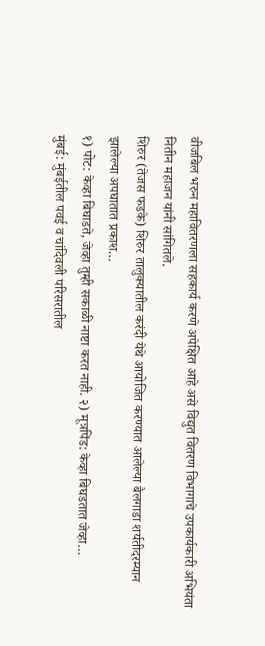वीजबिल भरुन महावितरणला सहकार्य करणे अपेक्षित आहे असे विद्युत वितरण विभागाचे उपकार्यकारी अभियंता नितीन महाजन यांनी सांगितले.
शिरुर (तेजस फडके) शिरुर तालुक्यातील करंदी येथे आयोजित करण्यात आलेल्या बैलगाडा शर्यतीदरम्यान झालेल्या अपघातात प्रकाश…
१) पोट: केव्हा बिघाडते, जेव्हा तुम्ही सकाळी नाष्टा करत नाही. २) मूत्रपिंड: केव्हा बिघडतात जेव्हा…
मुंबई: मुंबईतील पवई व चांदिवली परिसरातील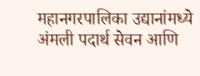महानगरपालिका उद्यानांमध्ये अंमली पदार्थ सेवन आणि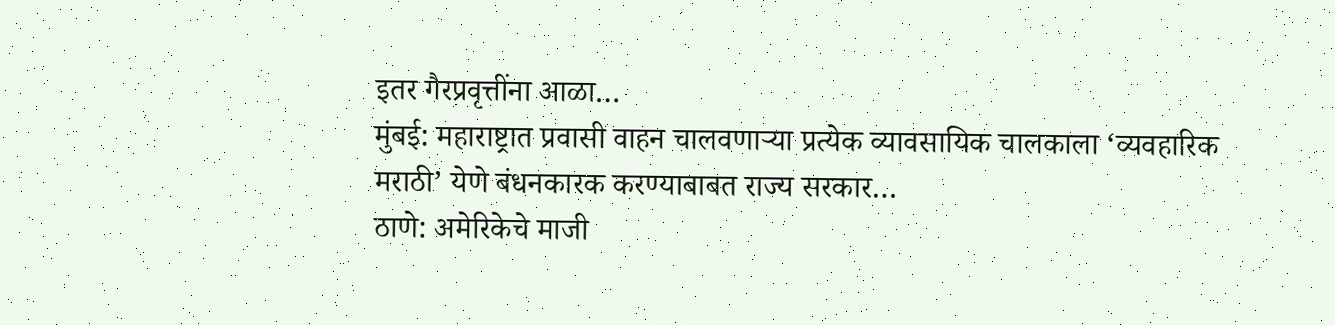इतर गैरप्रवृत्तींना आळा…
मुंबई: महाराष्ट्रात प्रवासी वाहन चालवणाऱ्या प्रत्येक व्यावसायिक चालकाला ‘व्यवहारिक मराठी’ येणे बंधनकारक करण्याबाबत राज्य सरकार…
ठाणे: अमेरिकेचे माजी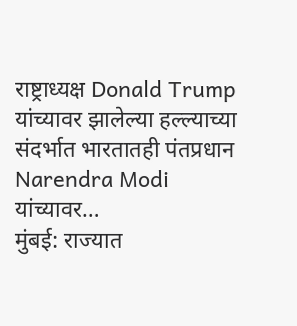राष्ट्राध्यक्ष Donald Trump यांच्यावर झालेल्या हल्ल्याच्या संदर्भात भारतातही पंतप्रधान Narendra Modi यांच्यावर…
मुंबई: राज्यात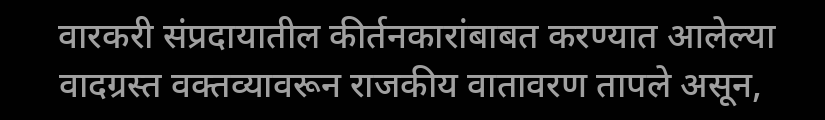वारकरी संप्रदायातील कीर्तनकारांबाबत करण्यात आलेल्या वादग्रस्त वक्तव्यावरून राजकीय वातावरण तापले असून,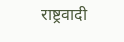राष्ट्रवादी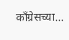काँग्रेसच्या…